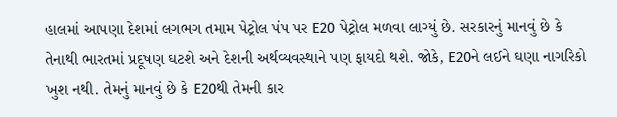હાલમાં આપણા દેશમાં લગભગ તમામ પેટ્રોલ પંપ પર E20 પેટ્રોલ મળવા લાગ્યું છે. સરકારનું માનવું છે કે તેનાથી ભારતમાં પ્રદૂષણ ઘટશે અને દેશની અર્થવ્યવસ્થાને પણ ફાયદો થશે. જોકે, E20ને લઈને ઘણા નાગરિકો ખુશ નથી. તેમનું માનવું છે કે E20થી તેમની કાર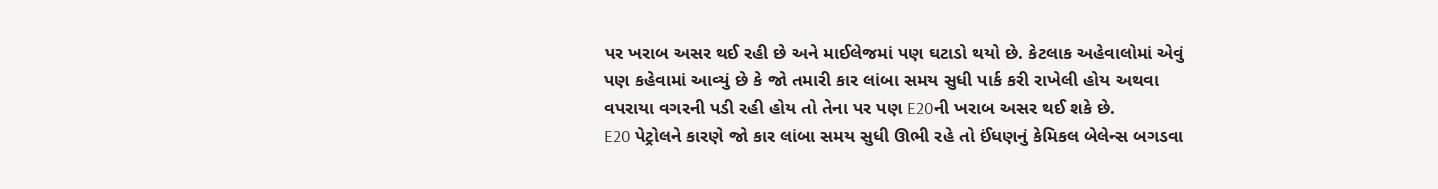પર ખરાબ અસર થઈ રહી છે અને માઈલેજમાં પણ ઘટાડો થયો છે. કેટલાક અહેવાલોમાં એવું પણ કહેવામાં આવ્યું છે કે જો તમારી કાર લાંબા સમય સુધી પાર્ક કરી રાખેલી હોય અથવા વપરાયા વગરની પડી રહી હોય તો તેના પર પણ E20ની ખરાબ અસર થઈ શકે છે.
E20 પેટ્રોલને કારણે જો કાર લાંબા સમય સુધી ઊભી રહે તો ઈંધણનું કેમિકલ બેલેન્સ બગડવા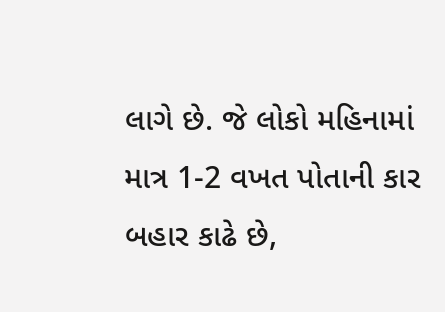લાગે છે. જે લોકો મહિનામાં માત્ર 1-2 વખત પોતાની કાર બહાર કાઢે છે,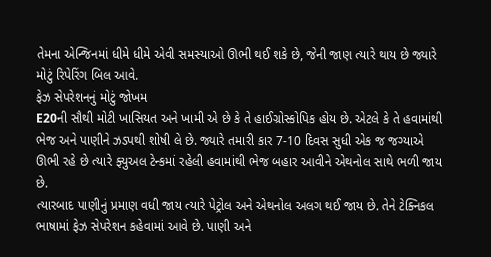તેમના એન્જિનમાં ધીમે ધીમે એવી સમસ્યાઓ ઊભી થઈ શકે છે, જેની જાણ ત્યારે થાય છે જ્યારે મોટું રિપેરિંગ બિલ આવે.
ફેઝ સેપરેશનનું મોટું જોખમ
E20ની સૌથી મોટી ખાસિયત અને ખામી એ છે કે તે હાઈગ્રોસ્કોપિક હોય છે. એટલે કે તે હવામાંથી ભેજ અને પાણીને ઝડપથી શોષી લે છે. જ્યારે તમારી કાર 7-10 દિવસ સુધી એક જ જગ્યાએ ઊભી રહે છે ત્યારે ફ્યુઅલ ટેન્કમાં રહેલી હવામાંથી ભેજ બહાર આવીને એથનોલ સાથે ભળી જાય છે.
ત્યારબાદ પાણીનું પ્રમાણ વધી જાય ત્યારે પેટ્રોલ અને એથનોલ અલગ થઈ જાય છે. તેને ટેક્નિકલ ભાષામાં ફેઝ સેપરેશન કહેવામાં આવે છે. પાણી અને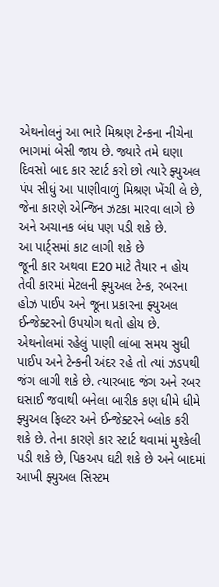એથનોલનું આ ભારે મિશ્રણ ટેન્કના નીચેના ભાગમાં બેસી જાય છે. જ્યારે તમે ઘણા દિવસો બાદ કાર સ્ટાર્ટ કરો છો ત્યારે ફ્યુઅલ પંપ સીધું આ પાણીવાળું મિશ્રણ ખેંચી લે છે, જેના કારણે એન્જિન ઝટકા મારવા લાગે છે અને અચાનક બંધ પણ પડી શકે છે.
આ પાર્ટ્સમાં કાટ લાગી શકે છે
જૂની કાર અથવા E20 માટે તૈયાર ન હોય તેવી કારમાં મેટલની ફ્યુઅલ ટેન્ક, રબરના હોઝ પાઈપ અને જૂના પ્રકારના ફ્યુઅલ ઈન્જેક્ટરનો ઉપયોગ થતો હોય છે. એથનોલમાં રહેલું પાણી લાંબા સમય સુધી પાઈપ અને ટેન્કની અંદર રહે તો ત્યાં ઝડપથી જંગ લાગી શકે છે. ત્યારબાદ જંગ અને રબર ઘસાઈ જવાથી બનેલા બારીક કણ ધીમે ધીમે ફ્યુઅલ ફિલ્ટર અને ઈન્જેક્ટરને બ્લોક કરી શકે છે. તેના કારણે કાર સ્ટાર્ટ થવામાં મુશ્કેલી પડી શકે છે, પિકઅપ ઘટી શકે છે અને બાદમાં આખી ફ્યુઅલ સિસ્ટમ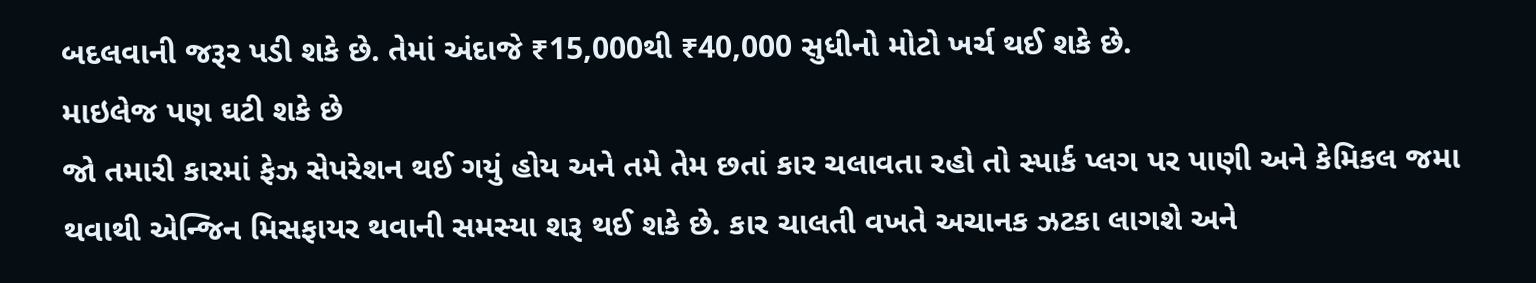બદલવાની જરૂર પડી શકે છે. તેમાં અંદાજે ₹15,000થી ₹40,000 સુધીનો મોટો ખર્ચ થઈ શકે છે.
માઇલેજ પણ ઘટી શકે છે
જો તમારી કારમાં ફેઝ સેપરેશન થઈ ગયું હોય અને તમે તેમ છતાં કાર ચલાવતા રહો તો સ્પાર્ક પ્લગ પર પાણી અને કેમિકલ જમા થવાથી એન્જિન મિસફાયર થવાની સમસ્યા શરૂ થઈ શકે છે. કાર ચાલતી વખતે અચાનક ઝટકા લાગશે અને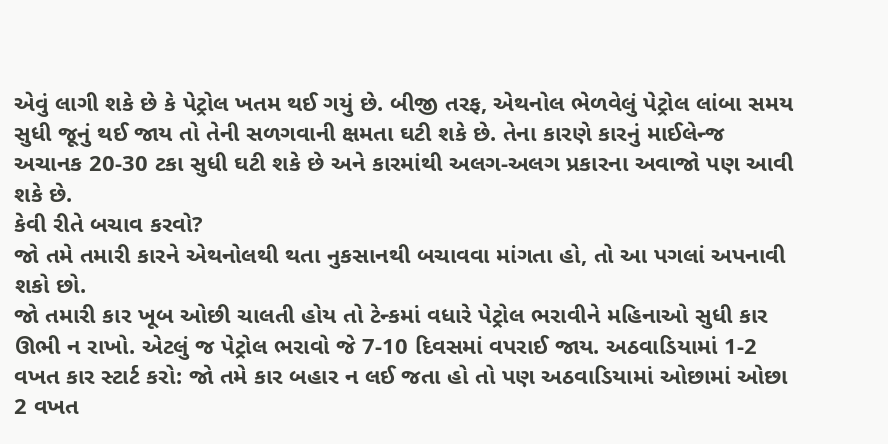એવું લાગી શકે છે કે પેટ્રોલ ખતમ થઈ ગયું છે. બીજી તરફ, એથનોલ ભેળવેલું પેટ્રોલ લાંબા સમય સુધી જૂનું થઈ જાય તો તેની સળગવાની ક્ષમતા ઘટી શકે છે. તેના કારણે કારનું માઈલેન્જ અચાનક 20-30 ટકા સુધી ઘટી શકે છે અને કારમાંથી અલગ-અલગ પ્રકારના અવાજો પણ આવી શકે છે.
કેવી રીતે બચાવ કરવો?
જો તમે તમારી કારને એથનોલથી થતા નુકસાનથી બચાવવા માંગતા હો, તો આ પગલાં અપનાવી શકો છો.
જો તમારી કાર ખૂબ ઓછી ચાલતી હોય તો ટેન્કમાં વધારે પેટ્રોલ ભરાવીને મહિનાઓ સુધી કાર ઊભી ન રાખો. એટલું જ પેટ્રોલ ભરાવો જે 7-10 દિવસમાં વપરાઈ જાય. અઠવાડિયામાં 1-2 વખત કાર સ્ટાર્ટ કરો: જો તમે કાર બહાર ન લઈ જતા હો તો પણ અઠવાડિયામાં ઓછામાં ઓછા 2 વખત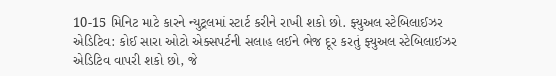10-15 મિનિટ માટે કારને ન્યુટ્રલમાં સ્ટાર્ટ કરીને રાખી શકો છો. ફ્યુઅલ સ્ટેબિલાઈઝર એડિટિવ: કોઈ સારા ઓટો એક્સપર્ટની સલાહ લઈને ભેજ દૂર કરતું ફ્યુઅલ સ્ટેબિલાઈઝર એડિટિવ વાપરી શકો છો, જે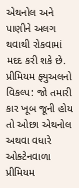એથનોલ અને પાણીને અલગ થવાથી રોકવામાં મદદ કરી શકે છે. પ્રીમિયમ ફ્યુઅલનો વિકલ્પ: જો તમારી કાર ખૂબ જૂની હોય તો ઓછા એથનોલ અથવા વધારે ઓક્ટેનવાળા પ્રીમિયમ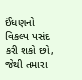ઈંધણનો વિકલ્પ પસંદ કરી શકો છો, જેથી તમારા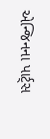એન્જિનના પાર્ટ્સ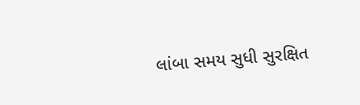લાંબા સમય સુધી સુરક્ષિત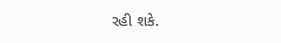રહી શકે.